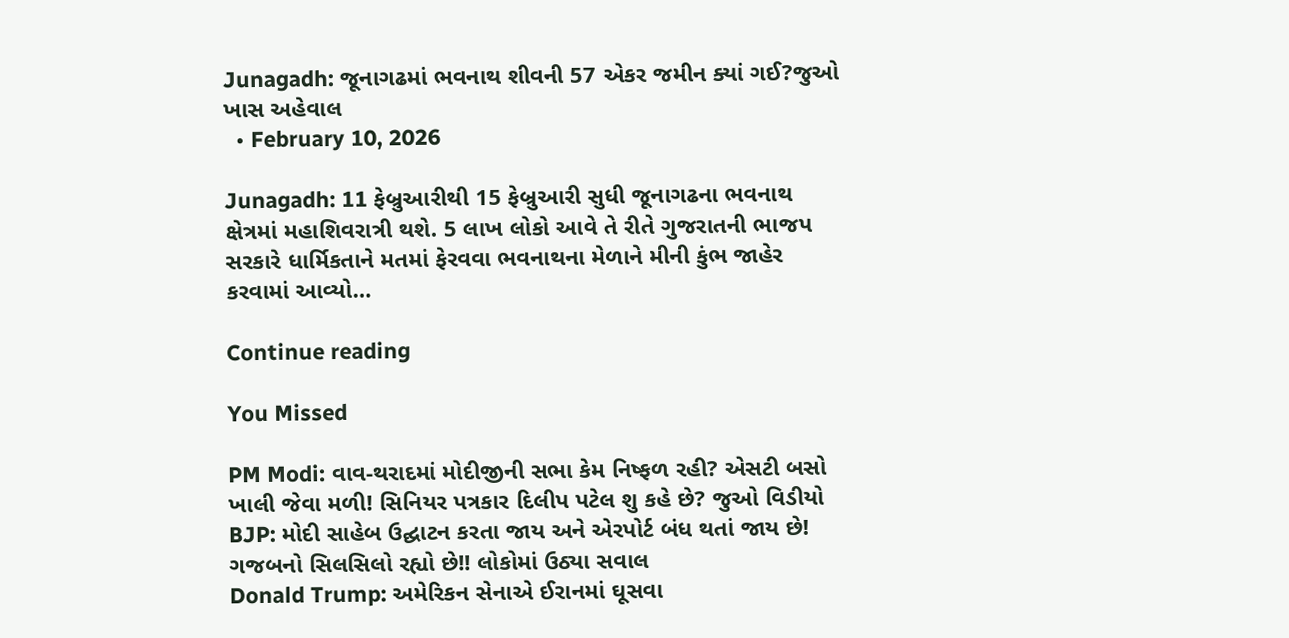Junagadh: જૂનાગઢમાં ભવનાથ શીવની 57 એકર જમીન ક્યાં ગઈ?જુઓ ખાસ અહેવાલ
  • February 10, 2026

Junagadh: 11 ફેબ્રુઆરીથી 15 ફેબ્રુઆરી સુધી જૂનાગઢના ભવનાથ ક્ષેત્રમાં મહાશિવરાત્રી થશે. 5 લાખ લોકો આવે તે રીતે ગુજરાતની ભાજપ સરકારે ધાર્મિકતાને મતમાં ફેરવવા ભવનાથના મેળાને મીની કુંભ જાહેર કરવામાં આવ્યો…

Continue reading

You Missed

PM Modi: વાવ-થરાદમાં મોદીજીની સભા કેમ નિષ્ફળ રહી? એસટી બસો ખાલી જેવા મળી! સિનિયર પત્રકાર દિલીપ પટેલ શુ કહે છે? જુઓ વિડીયો
BJP: મોદી સાહેબ ઉદ્ઘાટન કરતા જાય અને એરપોર્ટ બંધ થતાં જાય છે! ગજબનો સિલસિલો રહ્યો છે!! લોકોમાં ઉઠ્યા સવાલ
Donald Trump: અમેરિકન સેનાએ ઈરાનમાં ઘૂસવા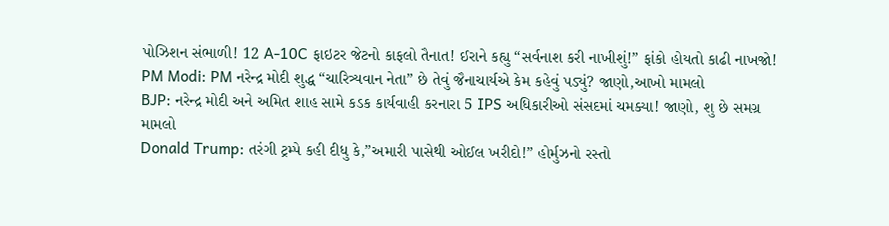પોઝિશન સંભાળી! 12 A-10C ફાઇટર જેટનો કાફલો તૈનાત! ઈરાને કહ્યુ “સર્વનાશ કરી નાખીશું!” ફાંકો હોયતો કાઢી નાખજો!
PM Modi: PM નરેન્દ્ર મોદી શુદ્ધ “ચારિત્ર્યવાન નેતા” છે તેવું જૈનાચાર્યએ કેમ કહેવું પડ્યું? જાણો,આખો મામલો
BJP: નરેન્દ્ર મોદી અને અમિત શાહ સામે કડક કાર્યવાહી કરનારા 5 IPS અધિકારીઓ સંસદમાં ચમક્યા! જાણો, શુ છે સમગ્ર મામલો
Donald Trump: તરંગી ટ્રમ્પે કહી દીધુ કે,”અમારી પાસેથી ઓઈલ ખરીદો!” હોર્મુઝનો રસ્તો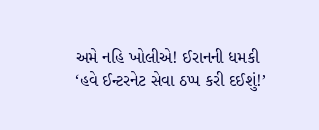અમે નહિ ખોલીએ! ઈરાનની ધમકી ‘હવે ઈન્ટરનેટ સેવા ઠપ્પ કરી દઈશું!’